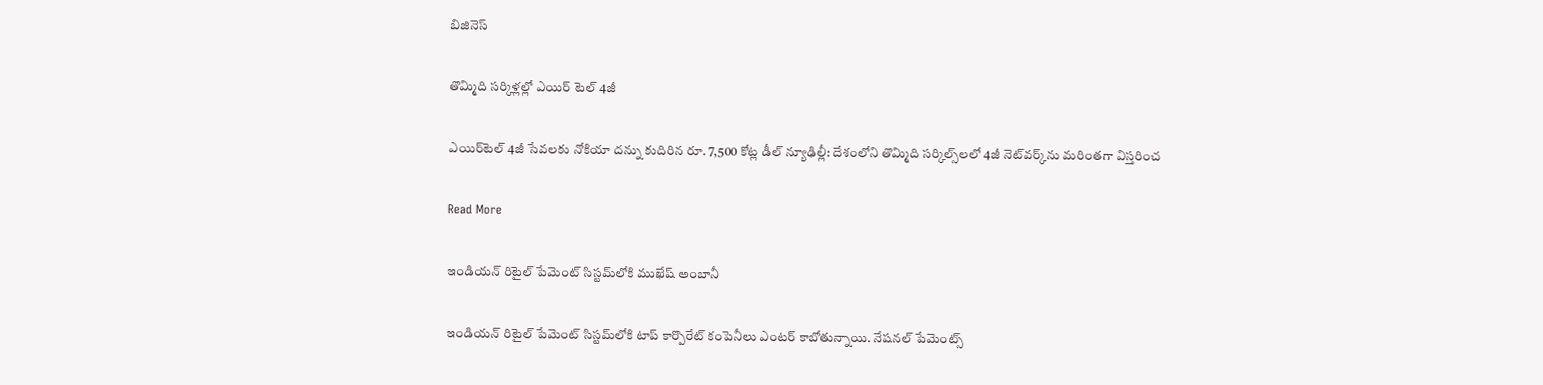బిజినెస్

తొమ్మిది సర్కిళ్లల్లో ఎయిర్ టెల్ 4జీ

ఎయిర్‌టెల్‌‌‌‌ 4జీ సేవలకు నోకియా దన్ను కుదిరిన రూ. 7,500 కోట్ల డీల్‌ న్యూఢిల్లీ: దేశంలోని తొమ్మిది సర్కిల్స్‌‌లలో 4జీ నెట్‌వర్క్‌‌ను మరింతగా విస్తరించ

Read More

ఇండియన్ రిటైల్ పేమెంట్ సిస్టమ్‌‌లోకి ముఖేష్ అంబానీ

ఇండియన్ రిటైల్ పేమెంట్ సిస్టమ్‌‌లోకి టాప్‌ కార్పొరేట్ కంపెనీలు ఎంటర్‌ కాబోతున్నాయి. నేషనల్ పేమెంట్స్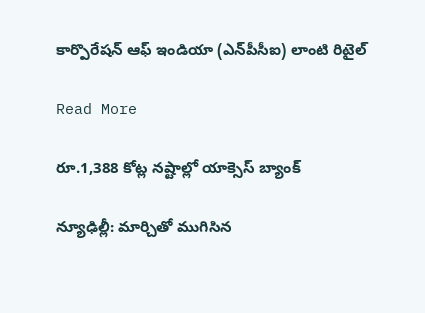కార్పొరేషన్ ఆఫ్ ఇండియా (ఎన్‌‌పీసీఐ) లాంటి రిటైల్

Read More

రూ.1,388 కోట్ల నష్టాల్లో యాక్సెస్ బ్యాంక్

న్యూఢిల్లీ: మార్చితో ముగిసిన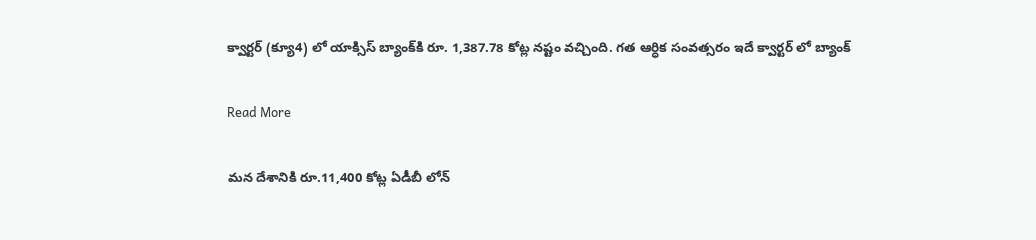క్వార్టర్ ‌(క్యూ4) లో యాక్సిస్‌ బ్యాంక్‌కి రూ. 1,387.78 కోట్ల నష్టం వచ్చింది. గత ఆర్ధిక సంవత్సరం ఇదే క్వార్టర్ లో బ్యాంక్

Read More

మన దేశానికి రూ.11,400 కోట్ల ఏడీబీ లోన్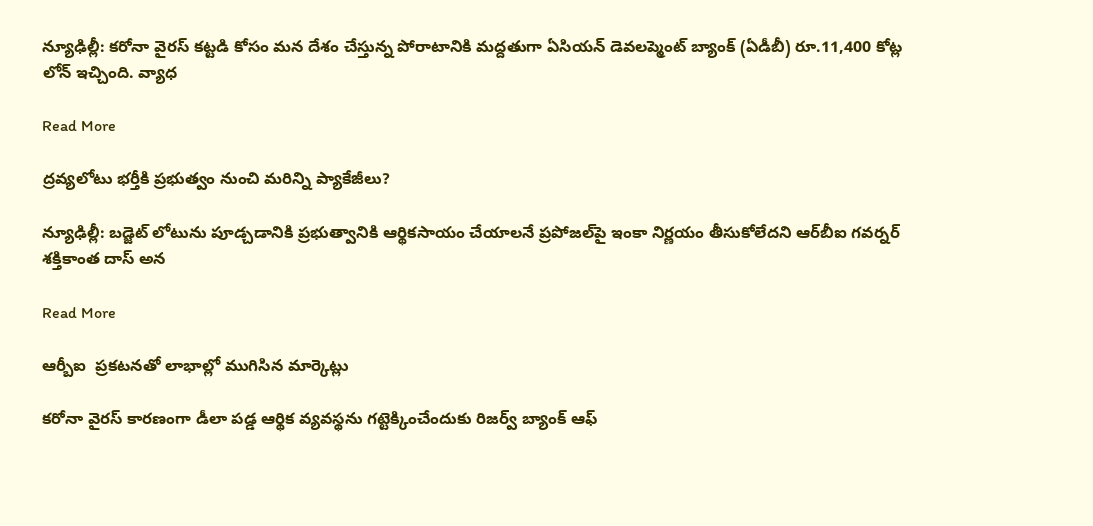న్యూఢిల్లీ: కరోనా వైరస్ కట్టడి కోసం మన దేశం చేస్తున్న పోరాటానికి మద్దతుగా ఏసియన్ డెవలప్మెంట్ బ్యాంక్ (ఏడీబీ) రూ.11,400 కోట్ల లోన్ ఇచ్చింది. వ్యాధ

Read More

ద్రవ్యలోటు భర్తీకి ప్రభుత్వం నుంచి మరిన్ని ప్యాకేజీలు?

న్యూఢిల్లీ: బడ్జెట్‌‌ లోటును పూడ్చడానికి ప్రభుత్వానికి ఆర్థికసాయం చేయాలనే ప్రపోజల్‌‌పై ఇంకా నిర్ణయం తీసుకోలేదని ఆర్‌‌బీఐ గవర్నర్‌‌ శక్తికాంత దాస్‌‌ అన

Read More

ఆర్బీఐ  ప్రకటనతో లాభాల్లో ముగిసిన మార్కెట్లు

కరోనా వైరస్ కారణంగా డీలా పడ్డ ఆర్థిక వ్యవస్థను గట్టెక్కించేందుకు రిజర్వ్ బ్యాంక్ ఆఫ్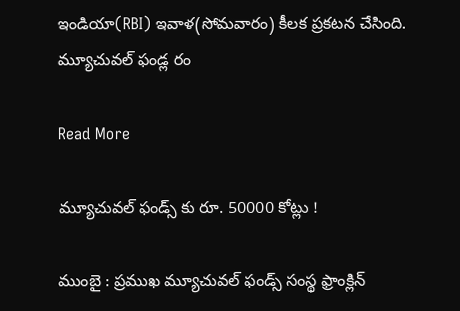ఇండియా(RBI) ఇవాళ(సోమవారం) కీలక ప్రకటన చేసింది. మ్యూచువల్ ఫండ్ల రం

Read More

మ్యూచువల్ ఫండ్స్ కు రూ. 50000 కోట్లు !

ముంబై : ప్రముఖ మ్యూచువల్ ఫండ్స్ సంస్థ ఫ్రాంక్లిన్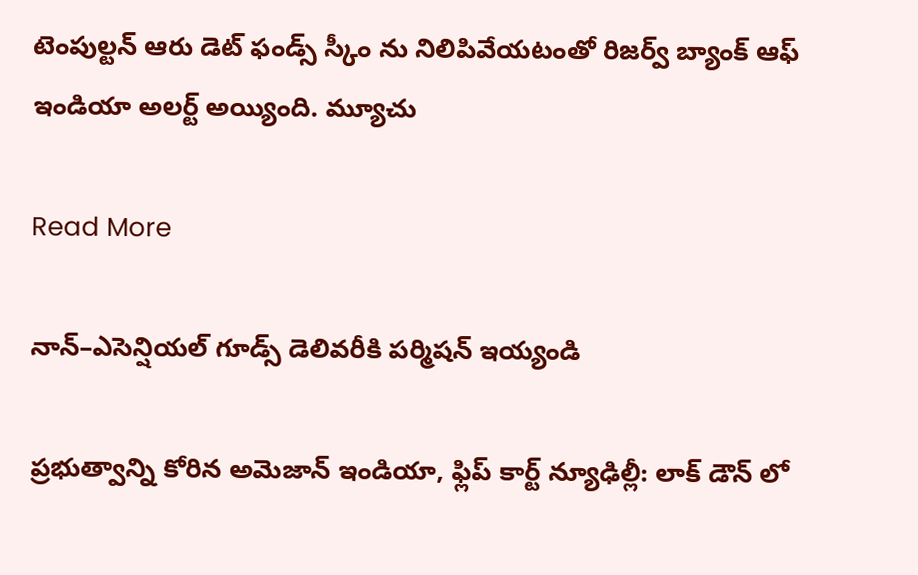టెంపుల్టన్ ఆరు డెట్ ఫండ్స్ స్కీం ను నిలిపివేయటంతో రిజర్వ్ బ్యాంక్ ఆఫ్ ఇండియా అలర్ట్ అయ్యింది. మ్యూచు

Read More

నాన్–ఎసెన్షియల్ గూడ్స్ డెలివరీకి పర్మిషన్ ఇయ్యండి

ప్రభుత్వాన్ని కోరిన అమెజాన్ ఇండియా, ఫ్లిప్ కార్ట్ న్యూఢిల్లీ: లాక్ డౌన్ లో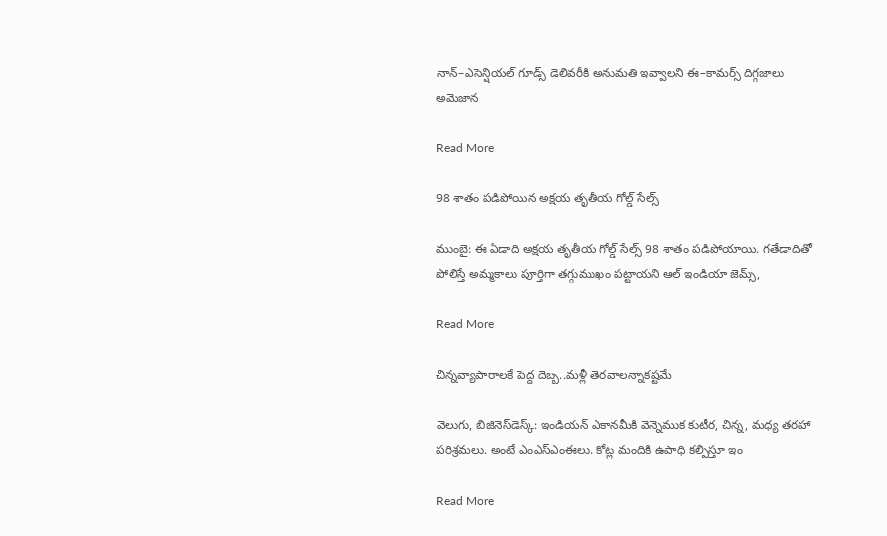నాన్–ఎసెన్షియల్ గూడ్స్ డెలివరీకి అనుమతి ఇవ్వాలని ఈ–కామర్స్ దిగ్గజాలు అమెజాన

Read More

98 శాతం పడిపోయిన అక్షయ తృతీయ గోల్డ్‌‌ సేల్స్‌‌

ముంబై: ఈ ఏడాది అక్షయ తృతీయ గోల్డ్‌‌‌‌ సేల్స్‌‌‌‌ 98 శాతం పడిపోయాయి. గతేడాదితో పోలిస్తే అమ్మకాలు పూర్తిగా తగ్గుముఖం పట్టాయని ఆల్‌‌‌‌ ఇండియా జెమ్స్‌‌‌‌,

Read More

చిన్నవ్యాపారాలకే పెద్ద దెబ్బ..మళ్లీ తెరవాలన్నాకష్టమే

వెలుగు, బిజినెస్‌‌‌‌‌‌‌‌డెస్క్: ఇండియన్ ఎకానమీకి వెన్నెముక కుటీర, చిన్న, మధ్య తరహా పరిశ్రమలు. అంటే ఎంఎస్‌‌‌‌‌‌‌‌ఎంఈలు. కోట్ల మందికి ఉపాధి కల్పిస్తూ ఇం

Read More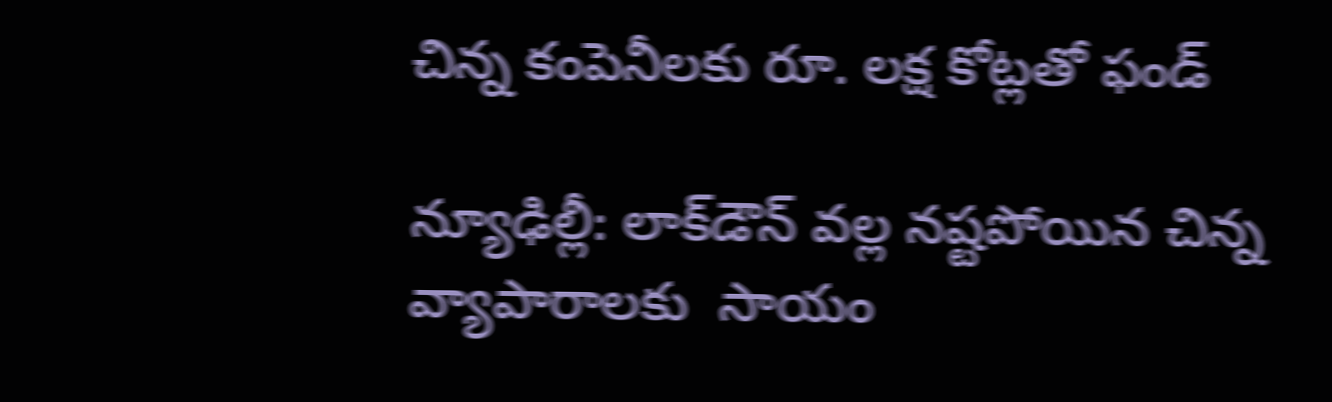చిన్న కంపెనీలకు రూ. లక్ష కోట్లతో ఫండ్‌

న్యూఢిల్లీ: లాక్‌‌డౌన్‌‌ వల్ల నష్టపోయిన చిన్న వ్యాపారాలకు  సాయం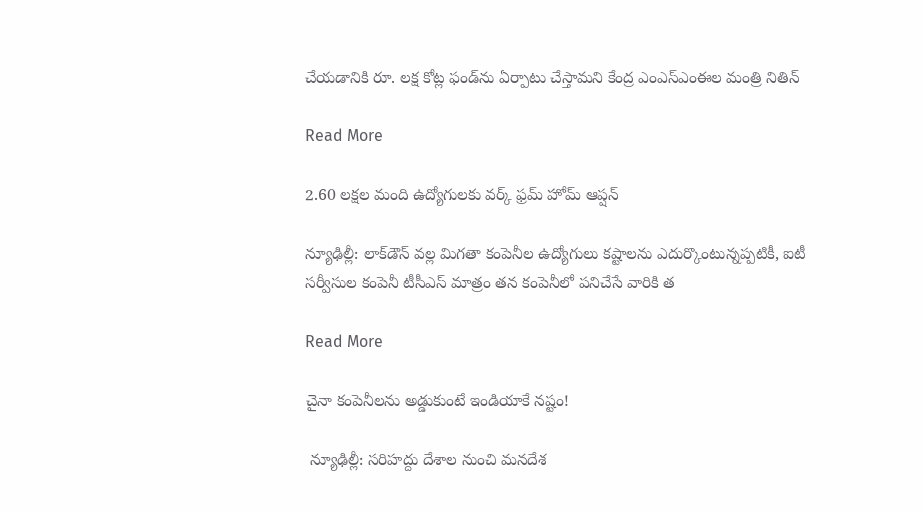చేయడానికి రూ. లక్ష కోట్ల ఫండ్‌‌ను ఏర్పాటు చేస్తామని కేంద్ర ఎంఎస్‌‌ఎంఈల మంత్రి‌‌ నితిన్

Read More

2.60 లక్షల మంది ఉద్యోగులకు వర్క్ ఫ్రమ్ హోమ్ ఆప్షన్

న్యూఢిల్లీ: లాక్‌‌డౌన్‌‌ వల్ల మిగతా కంపెనీల ఉద్యోగులు కష్టాలను ఎదుర్కొంటున్నప్పటికీ, ఐటీ సర్వీసుల కంపెనీ టీసీఎస్‌‌ మాత్రం తన కంపెనీలో పనిచేసే వారికి త

Read More

చైనా కంపెనీలను అడ్డుకుంటే ఇండియాకే నష్టం!

 న్యూఢిల్లీ: సరిహద్దు దేశాల నుంచి మనదేశ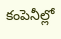కంపెనీల్లో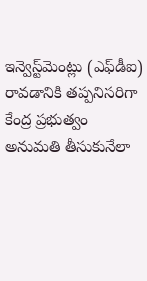ఇన్వెస్ట్‌‌మెంట్లు (ఎఫ్‌‌డీఐ) రావడానికి తప్పనిసరిగా కేంద్ర ప్రభుత్వం అనుమతి తీసుకునేలా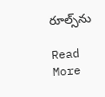రూల్స్‌‌ను

Read More